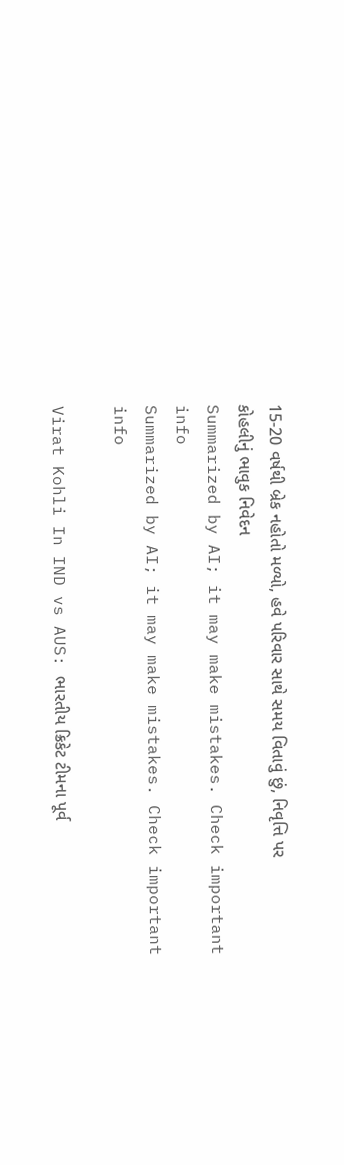15-20 વર્ષથી બ્રેક નહોતો મળ્યો, હવે પરિવાર સાથે સમય વિતાવું છું, નિવૃત્તિ પર કોહલીનું ભાવુક નિવેદન
Summarized by AI; it may make mistakes. Check important info
Summarized by AI; it may make mistakes. Check important info

Virat Kohli In IND vs AUS: ભારતીય ક્રિકેટ ટીમના પૂર્વ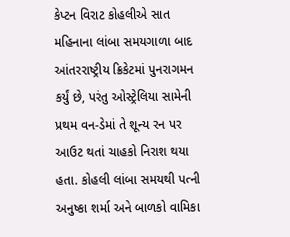કેપ્ટન વિરાટ કોહલીએ સાત મહિનાના લાંબા સમયગાળા બાદ આંતરરાષ્ટ્રીય ક્રિકેટમાં પુનરાગમન કર્યું છે, પરંતુ ઓસ્ટ્રેલિયા સામેની પ્રથમ વન-ડેમાં તે શૂન્ય રન પર આઉટ થતાં ચાહકો નિરાશ થયા હતા. કોહલી લાંબા સમયથી પત્ની અનુષ્કા શર્મા અને બાળકો વામિકા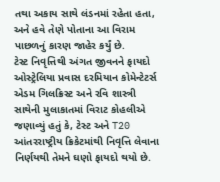તથા અકાય સાથે લંડનમાં રહેતા હતા, અને હવે તેણે પોતાના આ વિરામ પાછળનું કારણ જાહેર કર્યું છે.
ટેસ્ટ નિવૃત્તિથી અંગત જીવનને ફાયદો
ઓસ્ટ્રેલિયા પ્રવાસ દરમિયાન કોમેન્ટેટર્સ એડમ ગિલક્રિસ્ટ અને રવિ શાસ્ત્રી સાથેની મુલાકાતમાં વિરાટ કોહલીએ જણાવ્યું હતું કે, ટેસ્ટ અને T20 આંતરરાષ્ટ્રીય ક્રિકેટમાંથી નિવૃત્તિ લેવાના નિર્ણયથી તેમને ઘણો ફાયદો થયો છે.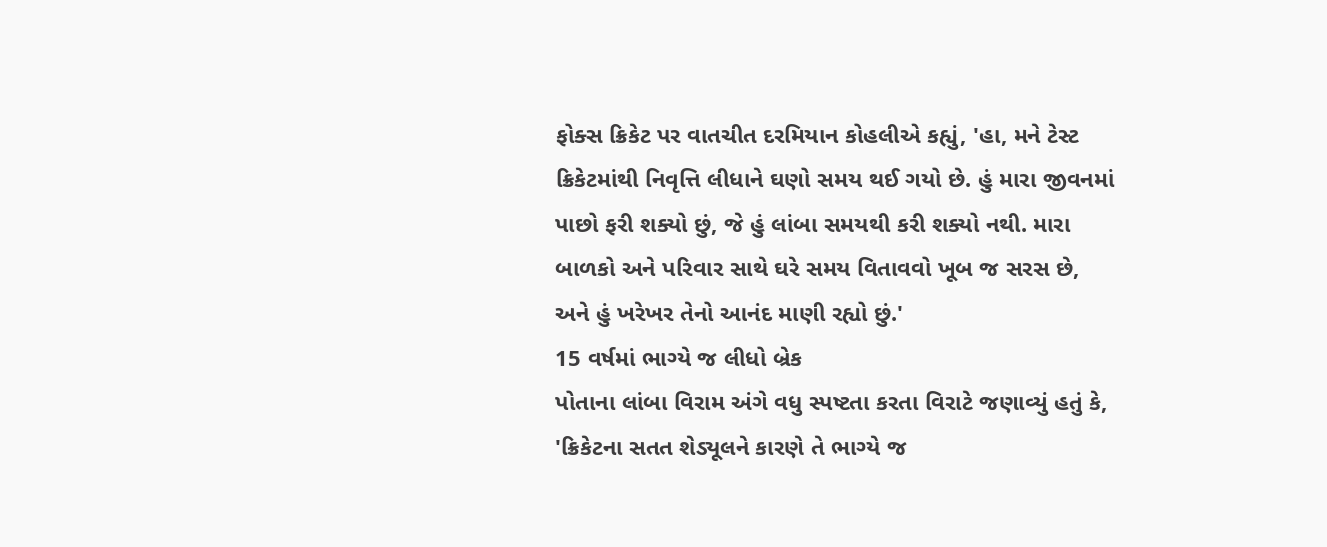ફોક્સ ક્રિકેટ પર વાતચીત દરમિયાન કોહલીએ કહ્યું, 'હા, મને ટેસ્ટ ક્રિકેટમાંથી નિવૃત્તિ લીધાને ઘણો સમય થઈ ગયો છે. હું મારા જીવનમાં પાછો ફરી શક્યો છું, જે હું લાંબા સમયથી કરી શક્યો નથી. મારા બાળકો અને પરિવાર સાથે ઘરે સમય વિતાવવો ખૂબ જ સરસ છે, અને હું ખરેખર તેનો આનંદ માણી રહ્યો છું.'
15 વર્ષમાં ભાગ્યે જ લીધો બ્રેક
પોતાના લાંબા વિરામ અંગે વધુ સ્પષ્ટતા કરતા વિરાટે જણાવ્યું હતું કે, 'ક્રિકેટના સતત શેડ્યૂલને કારણે તે ભાગ્યે જ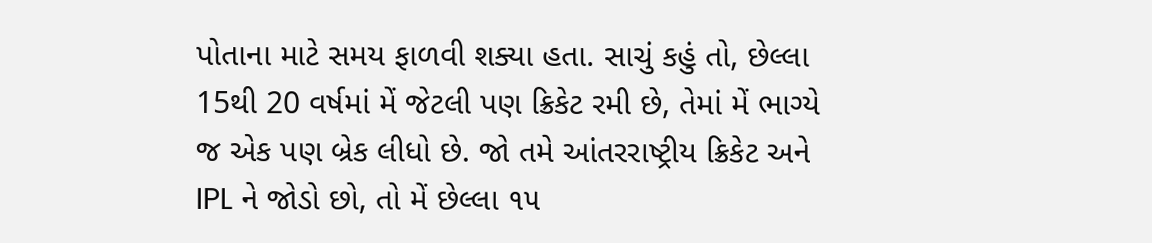પોતાના માટે સમય ફાળવી શક્યા હતા. સાચું કહું તો, છેલ્લા 15થી 20 વર્ષમાં મેં જેટલી પણ ક્રિકેટ રમી છે, તેમાં મેં ભાગ્યે જ એક પણ બ્રેક લીધો છે. જો તમે આંતરરાષ્ટ્રીય ક્રિકેટ અને IPL ને જોડો છો, તો મેં છેલ્લા ૧૫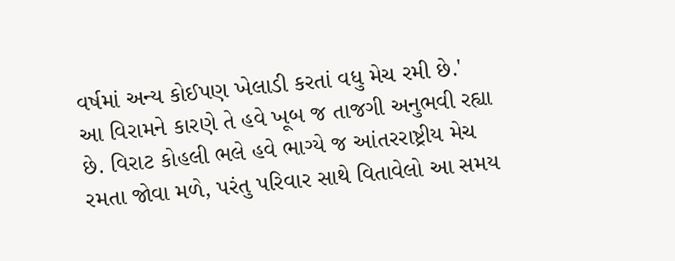વર્ષમાં અન્ય કોઈપણ ખેલાડી કરતાં વધુ મેચ રમી છે.'
આ વિરામને કારણે તે હવે ખૂબ જ તાજગી અનુભવી રહ્યા છે. વિરાટ કોહલી ભલે હવે ભાગ્યે જ આંતરરાષ્ટ્રીય મેચ રમતા જોવા મળે, પરંતુ પરિવાર સાથે વિતાવેલો આ સમય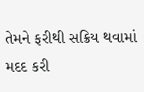તેમને ફરીથી સક્રિય થવામાં મદદ કરી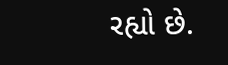રહ્યો છે.